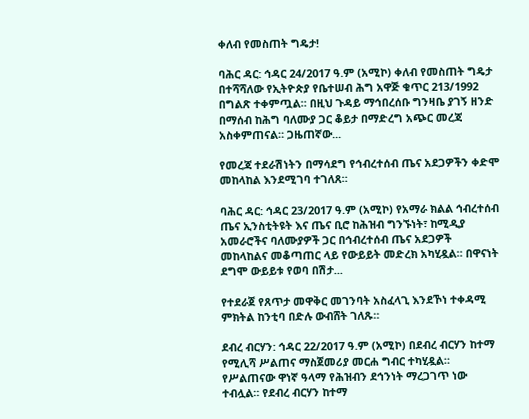ቀለብ የመስጠት ግዴታ!

ባሕር ዳር: ኅዳር 24/2017 ዓ.ም (አሚኮ) ቀለብ የመስጠት ግዴታ በተሻሻለው የኢትዮጵያ የቤተሠብ ሕግ አዋጅ ቁጥር 213/1992 በግልጽ ተቀምጧል። በዚህ ጉዳይ ማኅበረሰቡ ግንዛቤ ያገኝ ዘንድ በማሰብ ከሕግ ባለሙያ ጋር ቆይታ በማድረግ አጭር መረጃ አስቀምጠናል። ጋዜጠኛው...

የመረጃ ተደራሽነትን በማሳደግ የኅብረተሰብ ጤና አደጋዎችን ቀድሞ መከላከል እንደሚገባ ተገለጸ።

ባሕር ዳር: ኅዳር 23/2017 ዓ.ም (አሚኮ) የአማራ ክልል ኅብረተሰብ ጤና ኢንስቲትዩት እና ጤና ቢሮ ከሕዝብ ግንኙነት፣ ከሚዲያ አመራሮችና ባለሙያዎች ጋር በኅብረተሰብ ጤና አደጋዎች መከላከልና መቆጣጠር ላይ የውይይት መድረክ አካሂዷል። በዋናነት ደግሞ ውይይቱ የወባ በሽታ...

የተደራጀ የጸጥታ መዋቅር መገንባት አስፈላጊ እንደኾነ ተቀዳሚ ምክትል ከንቲባ በድሉ ውብሸት ገለጹ።

ደብረ ብርሃን: ኅዳር 22/2017 ዓ.ም (አሚኮ) በደብረ ብርሃን ከተማ የሚሊሻ ሥልጠና ማስጀመሪያ መርሐ ግብር ተካሂዷል። የሥልጠናው ዋነኛ ዓላማ የሕዝብን ደኅንነት ማረጋገጥ ነው ተብሏል። የደብረ ብርሃን ከተማ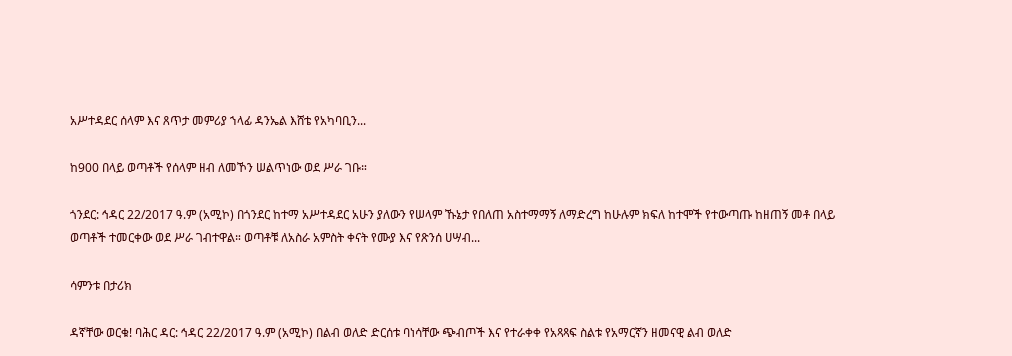አሥተዳደር ሰላም እና ጸጥታ መምሪያ ኀላፊ ዳንኤል እሸቴ የአካባቢን...

ከ900 በላይ ወጣቶች የሰላም ዘብ ለመኾን ሠልጥነው ወደ ሥራ ገቡ።

ጎንደር: ኅዳር 22/2017 ዓ.ም (አሚኮ) በጎንደር ከተማ አሥተዳደር አሁን ያለውን የሠላም ኹኔታ የበለጠ አስተማማኝ ለማድረግ ከሁሉም ክፍለ ከተሞች የተውጣጡ ከዘጠኝ መቶ በላይ ወጣቶች ተመርቀው ወደ ሥራ ገብተዋል። ወጣቶቹ ለአስራ አምስት ቀናት የሙያ እና የጽንሰ ሀሣብ...

ሳምንቱ በታሪክ

ዳኛቸው ወርቁ! ባሕር ዳር: ኅዳር 22/2017 ዓ.ም (አሚኮ) በልብ ወለድ ድርሰቱ ባነሳቸው ጭብጦች እና የተራቀቀ የአጻጻፍ ስልቱ የአማርኛን ዘመናዊ ልብ ወለድ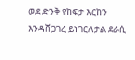ወደ ድንቅ የከፍታ እርከን እንዳሸጋገረ ይነገርለታል ደራሲ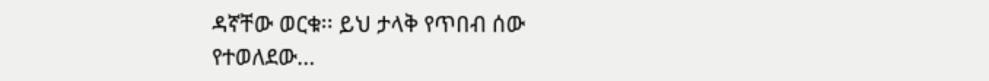ዳኛቸው ወርቁ፡፡ ይህ ታላቅ የጥበብ ሰው የተወለደው...